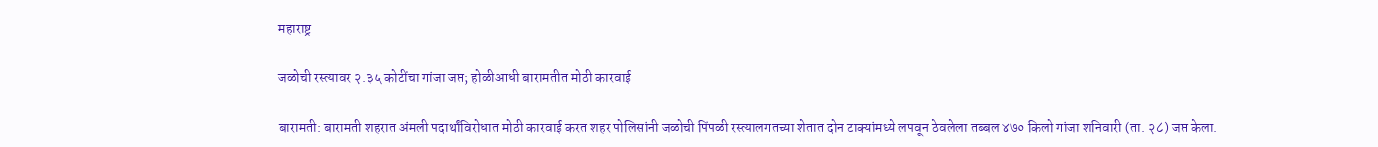महाराष्ट्र

जळोची रस्त्यावर २.३५ कोटींचा गांजा जप्त; होळीआधी बारामतीत मोठी कारवाई

बारामती: बारामती शहरात अंमली पदार्थांविरोधात मोठी कारवाई करत शहर पोलिसांनी जळोची पिंपळी रस्त्यालगतच्या शेतात दोन टाक्यांमध्ये लपवून ठेवलेला तब्बल ४७० किलो गांजा शनिवारी (ता. २८) जप्त केला.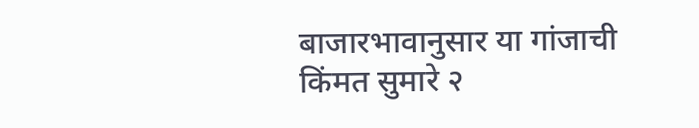बाजारभावानुसार या गांजाची किंमत सुमारे २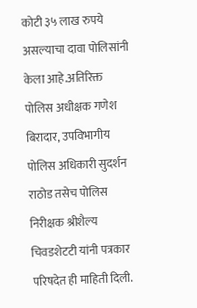कोटी ३५ लाख रुपये असल्याचा दावा पोलिसांनी केला आहे.अतिरिक्त पोलिस अधीक्षक गणेश बिरादार, उपविभागीय पोलिस अधिकारी सुदर्शन राठोड तसेच पोलिस निरीक्षक श्रीशैल्य चिवडशेटटी यांनी पत्रकार परिषदेत ही माहिती दिली.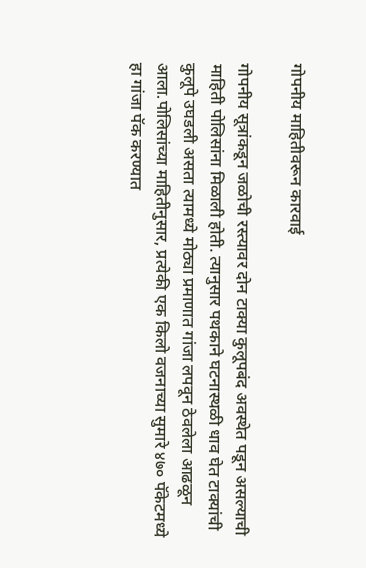गोपनीय माहितीवरून कारवाई

गोपनीय सूत्रांकडून जळोची रस्त्यावर दोन टाक्या कुलूपबंद अवस्थेत पडून असल्याची माहिती पोलिसांना मिळाली होती. त्यानुसार पथकाने घटनास्थळी धाव घेत टाक्यांची कुलूपे उघडली असता त्यामध्ये मोठ्या प्रमाणात गांजा लपवून ठेवलेला आढळून आला.पोलिसांच्या माहितीनुसार, प्रत्येकी एक किलो वजनाच्या सुमारे ४७० पॅकेटमध्ये हा गांजा पॅक करण्यात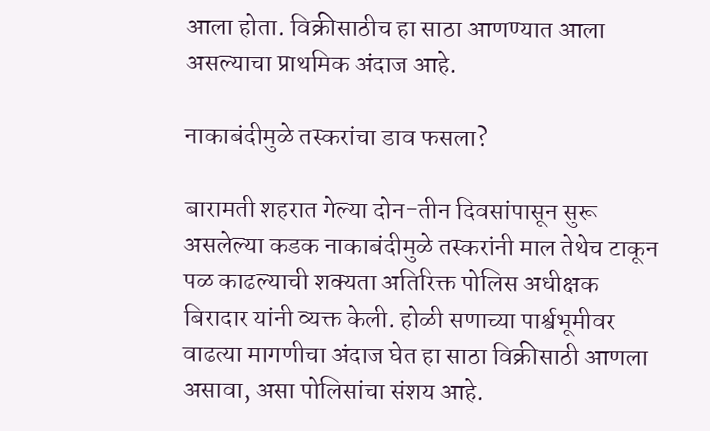आला होता. विक्रीसाठीच हा साठा आणण्यात आला असल्याचा प्राथमिक अंदाज आहे.

नाकाबंदीमुळे तस्करांचा डाव फसला?

बारामती शहरात गेल्या दोन-तीन दिवसांपासून सुरू असलेल्या कडक नाकाबंदीमुळे तस्करांनी माल तेथेच टाकून पळ काढल्याची शक्यता अतिरिक्त पोलिस अधीक्षक बिरादार यांनी व्यक्त केली. होळी सणाच्या पार्श्वभूमीवर वाढत्या मागणीचा अंदाज घेत हा साठा विक्रीसाठी आणला असावा, असा पोलिसांचा संशय आहे.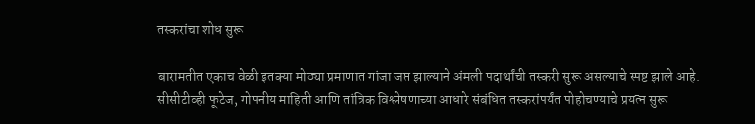तस्करांचा शोध सुरू

बारामतीत एकाच वेळी इतक्या मोठ्या प्रमाणात गांजा जप्त झाल्याने अंमली पदार्थांची तस्करी सुरू असल्याचे स्पष्ट झाले आहे. सीसीटीव्ही फूटेज, गोपनीय माहिती आणि तांत्रिक विश्लेषणाच्या आधारे संबंधित तस्करांपर्यंत पोहोचण्याचे प्रयत्न सुरू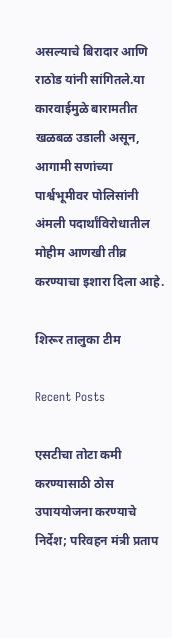असल्याचे बिरादार आणि राठोड यांनी सांगितले.या कारवाईमुळे बारामतीत खळबळ उडाली असून, आगामी सणांच्या पार्श्वभूमीवर पोलिसांनी अंमली पदार्थांविरोधातील मोहीम आणखी तीव्र करण्याचा इशारा दिला आहे.

शिरूर तालुका टीम

Recent Posts

एसटीचा तोटा कमी करण्यासाठी ठोस उपाययोजना करण्याचे निर्देश; परिवहन मंत्री प्रताप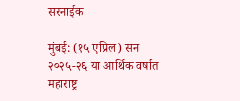सरनाईक

मुंबई: (१५ एप्रिल) सन २०२५-२६ या आर्थिक वर्षात महाराष्ट्र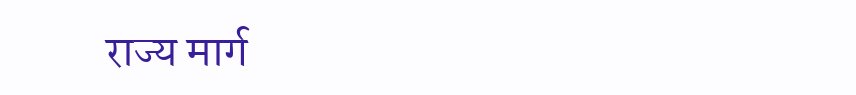राज्य मार्ग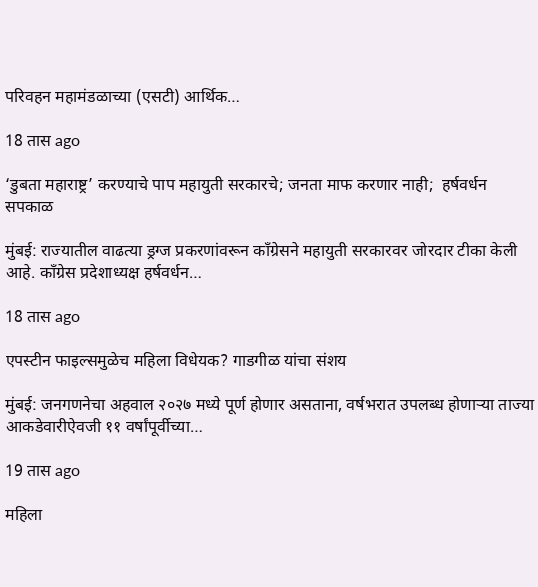परिवहन महामंडळाच्या (एसटी) आर्थिक…

18 तास ago

‘डुबता महाराष्ट्र’ करण्याचे पाप महायुती सरकारचे; जनता माफ करणार नाही;  हर्षवर्धन सपकाळ

मुंबई: राज्यातील वाढत्या ड्रग्ज प्रकरणांवरून काँग्रेसने महायुती सरकारवर जोरदार टीका केली आहे. काँग्रेस प्रदेशाध्यक्ष हर्षवर्धन…

18 तास ago

एपस्टीन फाइल्समुळेच महिला विधेयक? गाडगीळ यांचा संशय

मुंबई: जनगणनेचा अहवाल २०२७ मध्ये पूर्ण होणार असताना, वर्षभरात उपलब्ध होणाऱ्या ताज्या आकडेवारीऐवजी ११ वर्षांपूर्वीच्या…

19 तास ago

महिला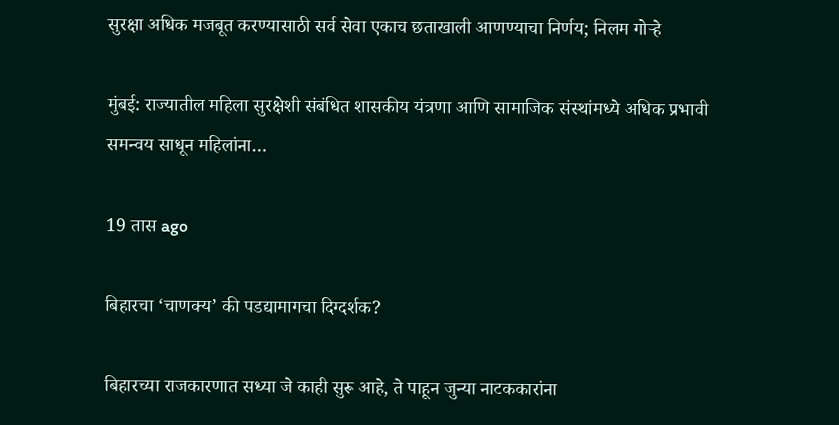सुरक्षा अधिक मजबूत करण्यासाठी सर्व सेवा एकाच छताखाली आणण्याचा निर्णय; निलम गोऱ्हे

मुंबई: राज्यातील महिला सुरक्षेशी संबंधित शासकीय यंत्रणा आणि सामाजिक संस्थांमध्ये अधिक प्रभावी समन्वय साधून महिलांना…

19 तास ago

बिहारचा ‘चाणक्य’ की पडद्यामागचा दिग्दर्शक?

बिहारच्या राजकारणात सध्या जे काही सुरू आहे, ते पाहून जुन्या नाटककारांना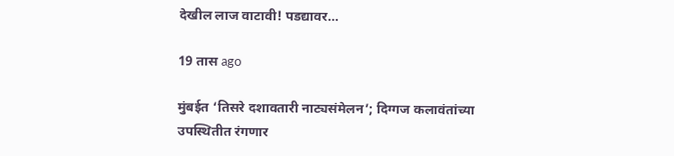देखील लाज वाटावी! पडद्यावर…

19 तास ago

मुंबईत ‘तिसरे दशावतारी नाट्यसंमेलन’; दिग्गज कलावंतांच्या उपस्थितीत रंगणार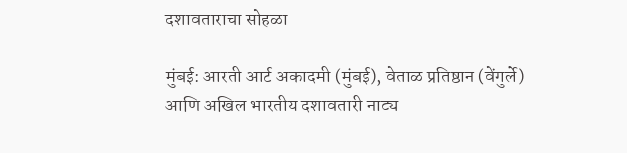दशावताराचा सोहळा

मुंबई: आरती आर्ट अकादमी (मुंबई), वेताळ प्रतिष्ठान (वेंगुर्ले) आणि अखिल भारतीय दशावतारी नाट्य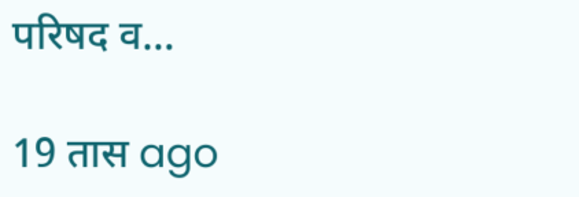परिषद व…

19 तास ago